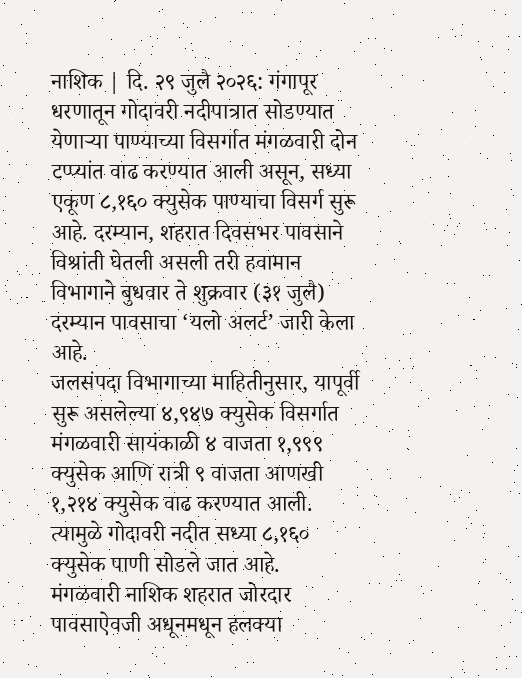नाशिक | दि. २९ जुलै २०२६: गंगापूर धरणातून गोदावरी नदीपात्रात सोडण्यात येणाऱ्या पाण्याच्या विसर्गात मंगळवारी दोन टप्प्यांत वाढ करण्यात आली असून, सध्या एकूण ८,१६० क्युसेक पाण्याचा विसर्ग सुरू आहे. दरम्यान, शहरात दिवसभर पावसाने विश्रांती घेतली असली तरी हवामान विभागाने बुधवार ते शुक्रवार (३१ जुलै) दरम्यान पावसाचा ‘यलो अलर्ट’ जारी केला आहे.
जलसंपदा विभागाच्या माहितीनुसार, यापूर्वी सुरू असलेल्या ४,९४७ क्युसेक विसर्गात मंगळवारी सायंकाळी ४ वाजता १,९९९ क्युसेक आणि रात्री ९ वाजता आणखी १,२१४ क्युसेक वाढ करण्यात आली. त्यामुळे गोदावरी नदीत सध्या ८,१६० क्युसेक पाणी सोडले जात आहे.
मंगळवारी नाशिक शहरात जोरदार पावसाऐवजी अधूनमधून हलक्या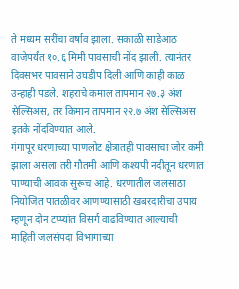ते मध्यम सरींचा वर्षाव झाला. सकाळी साडेआठ वाजेपर्यंत १०.६ मिमी पावसाची नोंद झाली. त्यानंतर दिवसभर पावसाने उघडीप दिली आणि काही काळ उन्हाही पडले. शहराचे कमाल तापमान २७.३ अंश सेल्सिअस, तर किमान तापमान २२.७ अंश सेल्सिअस इतके नोंदविण्यात आले.
गंगापूर धरणाच्या पाणलोट क्षेत्रातही पावसाचा जोर कमी झाला असला तरी गौतमी आणि कश्यपी नदीतून धरणात पाण्याची आवक सुरूच आहे. धरणातील जलसाठा नियोजित पातळीवर आणण्यासाठी खबरदारीचा उपाय म्हणून दोन टप्प्यांत विसर्ग वाढविण्यात आल्याची माहिती जलसंपदा विभागाच्या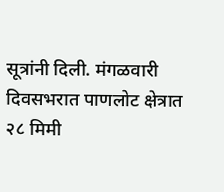सूत्रांनी दिली. मंगळवारी दिवसभरात पाणलोट क्षेत्रात २८ मिमी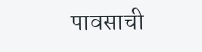पावसाची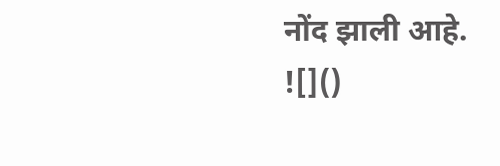नोंद झाली आहे.
![]()